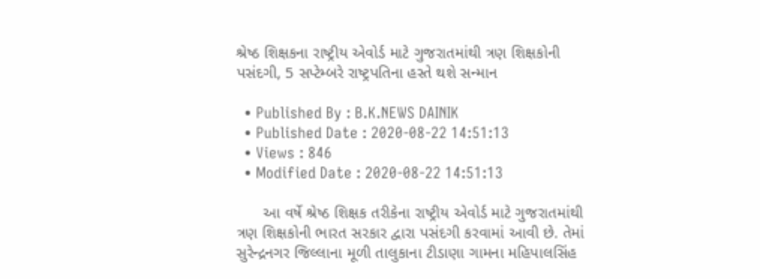શ્રેષ્ઠ શિક્ષકના રાષ્ટ્રીય એવોર્ડ માટે ગુજરાતમાંથી ત્રણ શિક્ષકોની પસંદગી, 5 સપ્ટેમ્બરે રાષ્ટ્રપતિના હસ્તે થશે સન્માન

  • Published By : B.K.NEWS DAINIK
  • Published Date : 2020-08-22 14:51:13
  • Views : 846
  • Modified Date : 2020-08-22 14:51:13

      આ વર્ષે શ્રેષ્ઠ શિક્ષક તરીકેના રાષ્ટ્રીય એવોર્ડ માટે ગુજરાતમાંથી ત્રણ શિક્ષકોની ભારત સરકાર દ્વારા પસંદગી કરવામાં આવી છે. તેમાં સુરેન્દ્રનગર જિલ્લાના મૂળી તાલુકાના ટીડાણા ગામના મહિપાલસિંહ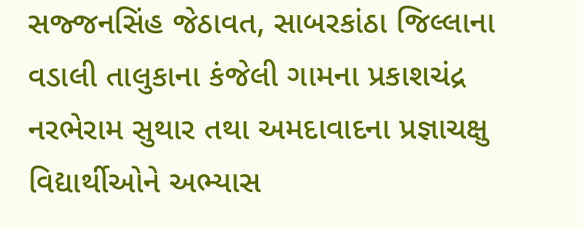સજ્જનસિંહ જેઠાવત, સાબરકાંઠા જિલ્લાના વડાલી તાલુકાના કંજેલી ગામના પ્રકાશચંદ્ર નરભેરામ સુથાર તથા અમદાવાદના પ્રજ્ઞાચક્ષુ વિદ્યાર્થીઓને અભ્યાસ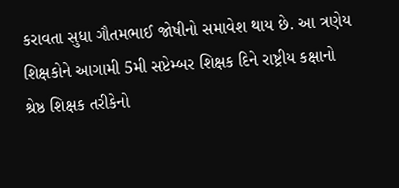કરાવતા સુધા ગૌતમભાઈ જોષીનો સમાવેશ થાય છે. આ ત્રણેય શિક્ષકોને આગામી 5મી સપ્ટેમ્બર શિક્ષક દિને રાષ્ટ્રીય કક્ષાનો શ્રેષ્ઠ શિક્ષક તરીકેનો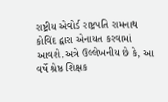રાષ્ટ્રીય એવોર્ડ રાષ્ટ્રપતિ રામનાથ કોવિંદ દ્વારા એનાયત કરવામાં આવશે.અત્રે ઉલ્લેખનીય છે કે, આ વર્ષે શ્રેષ્ઠ શિક્ષક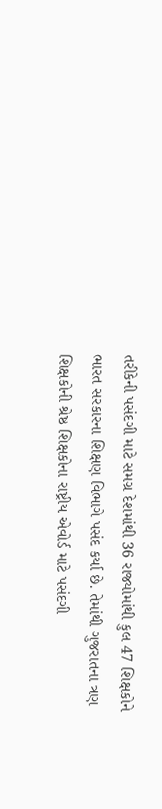તરીકેની પસંદગી માટે સમગ્ર દેશમાંથી 36 રાજ્યોમાંથી કુલ 47 શિક્ષકોને ભારત સરકારના શિક્ષણ વિભાગે પસંદ કર્યા છે. તેમાંથી ગુજરાતના ત્રણ શિક્ષકોની શ્રેષ્ઠ શિક્ષકોના રાષ્ટ્રીય એવોર્ડ માટે પસંદગી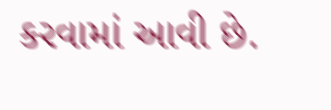કરવામાં આવી છે.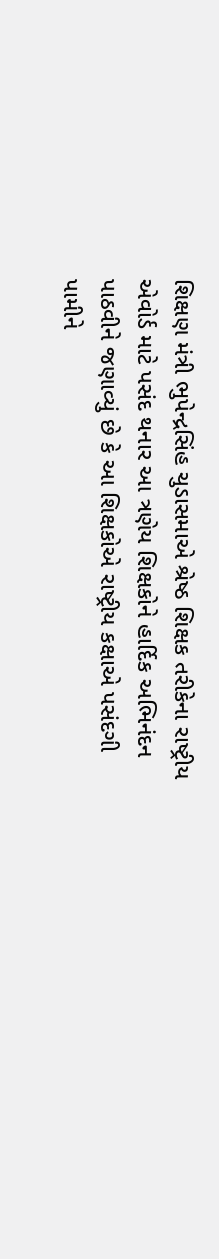શિક્ષણ મંત્રી ભુપેન્દ્રસિંહ ચુડાસમાએ શ્રેષ્ઠ શિક્ષક તરીકેના રાષ્ટ્રીય એવોર્ડ માટે પસંદ થનાર આ ત્રણેય શિક્ષકોને હાર્દિક અભિનંદન પાઠવીને જણાવ્યું છે કે આ શિક્ષકોએ રાષ્ટ્રીય કક્ષાએ પસંદગી પામીને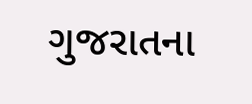ગુજરાતના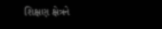શિક્ષણ ક્ષેત્રને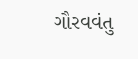ગૌરવવંતુ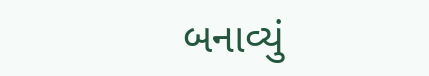બનાવ્યું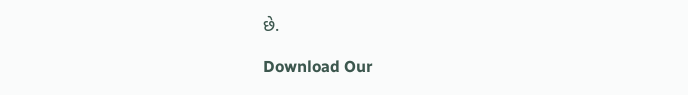છે.

Download Our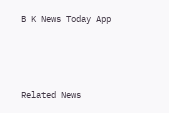B K News Today App



Related News